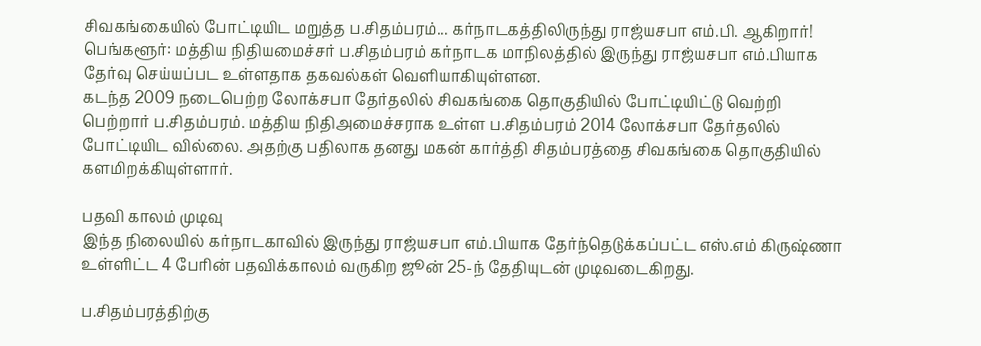சிவகங்கையில் போட்டியிட மறுத்த ப.சிதம்பரம்... கர்நாடகத்திலிருந்து ராஜ்யசபா எம்.பி. ஆகிறார்!
பெங்களூர்: மத்திய நிதியமைச்சர் ப.சிதம்பரம் கர்நாடக மாநிலத்தில் இருந்து ராஜ்யசபா எம்.பியாக தேர்வு செய்யப்பட உள்ளதாக தகவல்கள் வெளியாகியுள்ளன.
கடந்த 2009 நடைபெற்ற லோக்சபா தேர்தலில் சிவகங்கை தொகுதியில் போட்டியிட்டு வெற்றி பெற்றார் ப.சிதம்பரம். மத்திய நிதிஅமைச்சராக உள்ள ப.சிதம்பரம் 2014 லோக்சபா தேர்தலில் போட்டியிட வில்லை. அதற்கு பதிலாக தனது மகன் கார்த்தி சிதம்பரத்தை சிவகங்கை தொகுதியில் களமிறக்கியுள்ளார்.

பதவி காலம் முடிவு
இந்த நிலையில் கர்நாடகாவில் இருந்து ராஜ்யசபா எம்.பியாக தேர்ந்தெடுக்கப்பட்ட எஸ்.எம் கிருஷ்ணா உள்ளிட்ட 4 பேரின் பதவிக்காலம் வருகிற ஜூன் 25-ந் தேதியுடன் முடிவடைகிறது.

ப.சிதம்பரத்திற்கு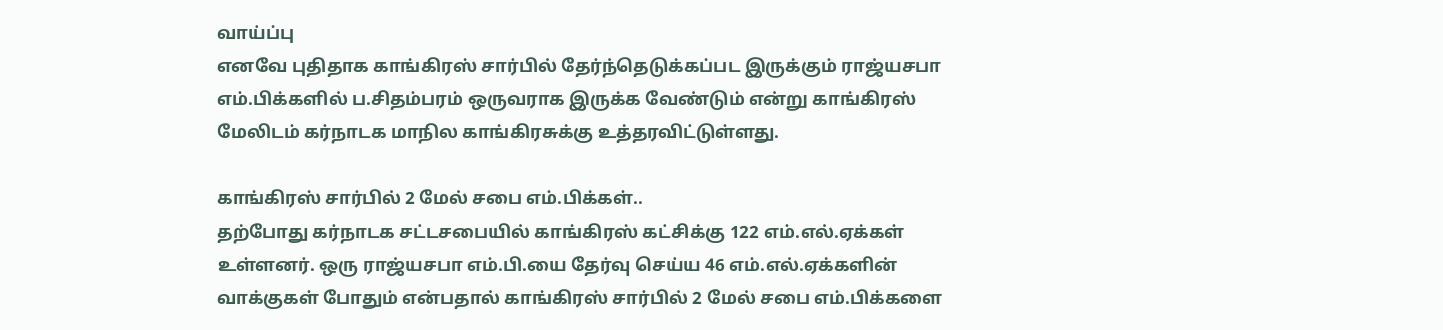வாய்ப்பு
எனவே புதிதாக காங்கிரஸ் சார்பில் தேர்ந்தெடுக்கப்பட இருக்கும் ராஜ்யசபா எம்.பிக்களில் ப.சிதம்பரம் ஒருவராக இருக்க வேண்டும் என்று காங்கிரஸ் மேலிடம் கர்நாடக மாநில காங்கிரசுக்கு உத்தரவிட்டுள்ளது.

காங்கிரஸ் சார்பில் 2 மேல் சபை எம்.பிக்கள்..
தற்போது கர்நாடக சட்டசபையில் காங்கிரஸ் கட்சிக்கு 122 எம்.எல்.ஏக்கள் உள்ளனர். ஒரு ராஜ்யசபா எம்.பி.யை தேர்வு செய்ய 46 எம்.எல்.ஏக்களின் வாக்குகள் போதும் என்பதால் காங்கிரஸ் சார்பில் 2 மேல் சபை எம்.பிக்களை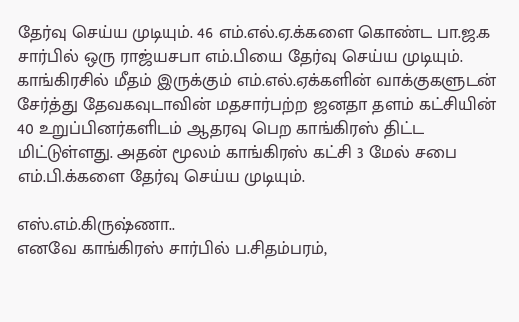தேர்வு செய்ய முடியும். 46 எம்.எல்.ஏ.க்களை கொண்ட பா.ஜ.க சார்பில் ஒரு ராஜ்யசபா எம்.பியை தேர்வு செய்ய முடியும்.
காங்கிரசில் மீதம் இருக்கும் எம்.எல்.ஏக்களின் வாக்குகளுடன் சேர்த்து தேவகவுடாவின் மதசார்பற்ற ஜனதா தளம் கட்சியின் 40 உறுப்பினர்களிடம் ஆதரவு பெற காங்கிரஸ் திட்ட மிட்டுள்ளது. அதன் மூலம் காங்கிரஸ் கட்சி 3 மேல் சபை எம்.பி.க்களை தேர்வு செய்ய முடியும்.

எஸ்.எம்.கிருஷ்ணா..
எனவே காங்கிரஸ் சார்பில் ப.சிதம்பரம்,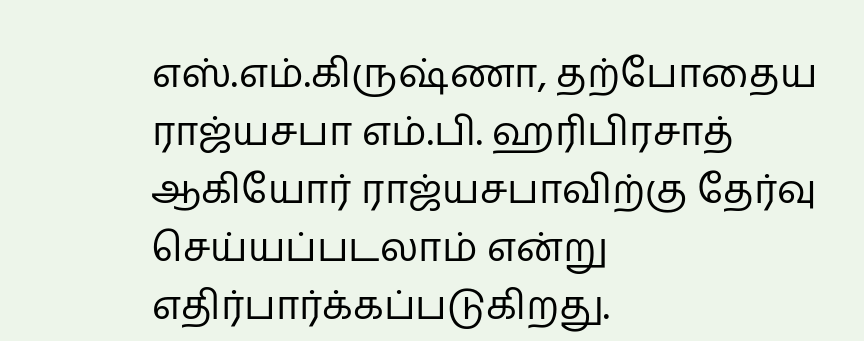எஸ்.எம்.கிருஷ்ணா, தற்போதைய ராஜ்யசபா எம்.பி. ஹரிபிரசாத் ஆகியோர் ராஜ்யசபாவிற்கு தேர்வு செய்யப்படலாம் என்று எதிர்பார்க்கப்படுகிறது.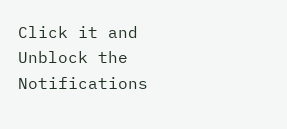Click it and Unblock the Notifications